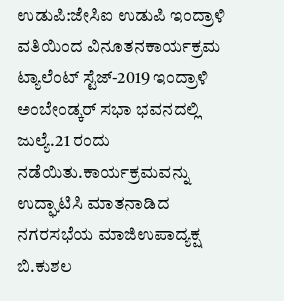ಉಡುಪಿ:ಜೇಸಿಐ ಉಡುಪಿ ಇಂದ್ರಾಳಿ ವತಿಯಿಂದ ವಿನೂತನಕಾರ್ಯಕ್ರಮ ಟ್ಯಾಲೆಂಟ್ ಸ್ಟೆಜ್-2019 ಇಂದ್ರಾಳಿ ಅಂಬೇಂಡ್ಕರ್ ಸಭಾ ಭವನದಲ್ಲಿ ಜುಲ್ಯೆ.21 ರಂದು ನಡೆಯಿತು.ಕಾರ್ಯಕ್ರಮವನ್ನು ಉದ್ಘಾಟಿಸಿ ಮಾತನಾಡಿದ ನಗರಸಭೆಯ ಮಾಜಿಉಪಾದ್ಯಕ್ಷ ಬಿ.ಕುಶಲ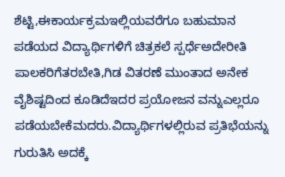ಶೆಟ್ಟಿ,ಈಕಾರ್ಯಕ್ರಮಇಲ್ಲಿಯವರೆಗೂ ಬಹುಮಾನ ಪಡೆಯದ ವಿದ್ಯಾರ್ಥಿಗಳಿಗೆ ಚಿತ್ರಕಲೆ ಸ್ಪರ್ಧೆಅದೇರೀತಿ ಪಾಲಕರಿಗೆತರಬೇತಿ,ಗಿಡ ವಿತರಣೆ ಮುಂತಾದ ಅನೇಕ ವೈಶಿಷ್ಟದಿಂದ ಕೂಡಿದೆಇದರ ಪ್ರಯೋಜನ ವನ್ನುಎಲ್ಲರೂ ಪಡೆಯಬೇಕೆಮದರು.ವಿದ್ಯಾರ್ಥಿಗಳಲ್ಲಿರುವ ಪ್ರತಿಭೆಯನ್ನು ಗುರುತಿಸಿ ಅದಕ್ಕೆ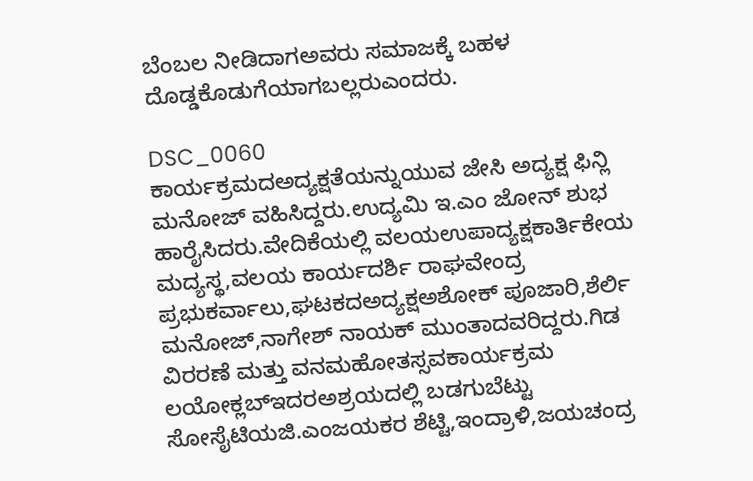ಬೆಂಬಲ ನೀಡಿದಾಗಅವರು ಸಮಾಜಕ್ಕೆ ಬಹಳ ದೊಡ್ಡಕೊಡುಗೆಯಾಗಬಲ್ಲರುಎಂದರು.

DSC_0060
ಕಾರ್ಯಕ್ರಮದಅದ್ಯಕ್ಷತೆಯನ್ನುಯುವ ಜೇಸಿ ಅದ್ಯಕ್ಷ ಫಿನ್ಲಿ ಮನೋಜ್ ವಹಿಸಿದ್ದರು.ಉದ್ಯಮಿ ಇ.ಎಂ ಜೋನ್ ಶುಭ ಹಾರೈಸಿದರು.ವೇದಿಕೆಯಲ್ಲಿ ವಲಯಉಪಾದ್ಯಕ್ಷಕಾರ್ತಿಕೇಯ ಮದ್ಯಸ್ಥ,ವಲಯ ಕಾರ್ಯದರ್ಶಿ ರಾಘವೇಂದ್ರ ಪ್ರಭುಕರ್ವಾಲು,ಘಟಕದಅದ್ಯಕ್ಷಅಶೋಕ್ ಪೂಜಾರಿ,ಶೆರ್ಲಿ ಮನೋಜ್,ನಾಗೇಶ್ ನಾಯಕ್ ಮುಂತಾದವರಿದ್ದರು.ಗಿಡ ವಿರರಣೆ ಮತ್ತು ವನಮಹೋತಸ್ಸವಕಾರ್ಯಕ್ರಮ ಲಯೋಕ್ಲಬ್‍ಇದರಅಶ್ರಯದಲ್ಲಿ ಬಡಗುಬೆಟ್ಟು ಸೋಸೈಟಿಯಜಿ.ಎಂಜಯಕರ ಶೆಟ್ಟಿ,ಇಂದ್ರಾಳಿ,ಜಯಚಂದ್ರ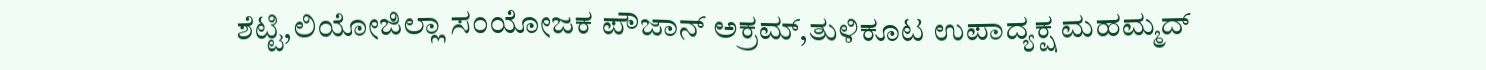ಶೆಟ್ಟಿ,ಲಿಯೋಜಿಲ್ಲಾ ಸಂಯೋಜಕ ಪೌಜಾನ್ ಅಕ್ರಮ್,ತುಳಿಕೂಟ ಉಪಾದ್ಯಕ್ಷ ಮಹಮ್ಮದ್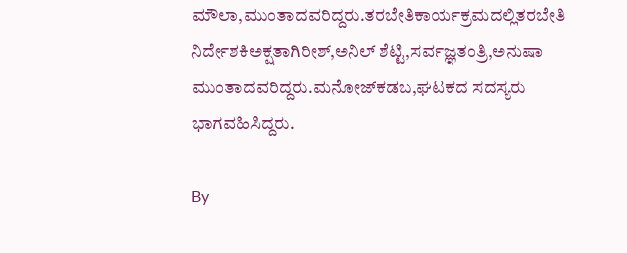ಮೌಲಾ,ಮುಂತಾದವರಿದ್ದರು.ತರಬೇತಿಕಾರ್ಯಕ್ರಮದಲ್ಲಿತರಬೇತಿ ನಿರ್ದೇಶಕಿಅಕ್ಷತಾಗಿರೀಶ್,ಅನಿಲ್ ಶೆಟ್ಟಿ,ಸರ್ವಜ್ಞತಂತ್ರಿ,ಅನುಷಾ ಮುಂತಾದವರಿದ್ದರು.ಮನೋಜ್‍ಕಡಬ,ಘಟಕದ ಸದಸ್ಯರು ಭಾಗವಹಿಸಿದ್ದರು.

By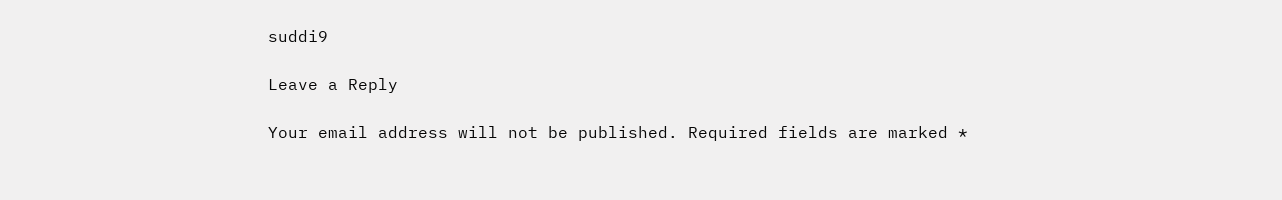suddi9

Leave a Reply

Your email address will not be published. Required fields are marked *